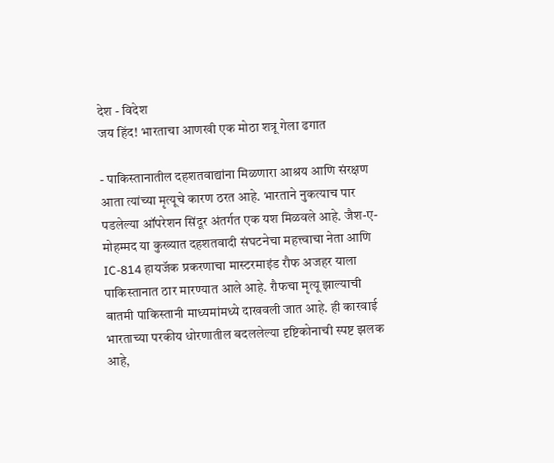देश - विदेश
जय हिंद! भारताचा आणखी एक मोठा शत्रू गेला ढगात

- पाकिस्तानातील दहशतवाद्यांना मिळणारा आश्रय आणि संरक्षण आता त्यांच्या मृत्यूचे कारण ठरत आहे. भारताने नुकत्याच पार पडलेल्या ऑपरेशन सिंदूर अंतर्गत एक यश मिळवले आहे. जैश-ए-मोहम्मद या कुख्यात दहशतवादी संघटनेचा महत्त्वाचा नेता आणि IC-814 हायजॅक प्रकरणाचा मास्टरमाइंड रौफ अजहर याला पाकिस्तानात ठार मारण्यात आले आहे. रौफचा मृत्यू झाल्याची बातमी पाकिस्तानी माध्यमांमध्ये दाखवली जात आहे. ही कारवाई भारताच्या परकीय धोरणातील बदललेल्या दृष्टिकोनाची स्पष्ट झलक आहे,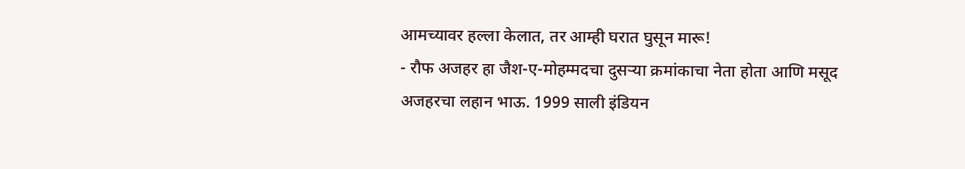आमच्यावर हल्ला केलात, तर आम्ही घरात घुसून मारू!
- रौफ अजहर हा जैश-ए-मोहम्मदचा दुसऱ्या क्रमांकाचा नेता होता आणि मसूद अजहरचा लहान भाऊ. 1999 साली इंडियन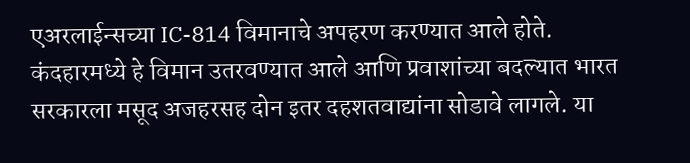एअरलाईन्सच्या IC-814 विमानाचे अपहरण करण्यात आले होते. कंदहारमध्ये हे विमान उतरवण्यात आले आणि प्रवाशांच्या बदल्यात भारत सरकारला मसूद अजहरसह दोन इतर दहशतवाद्यांना सोडावे लागले. या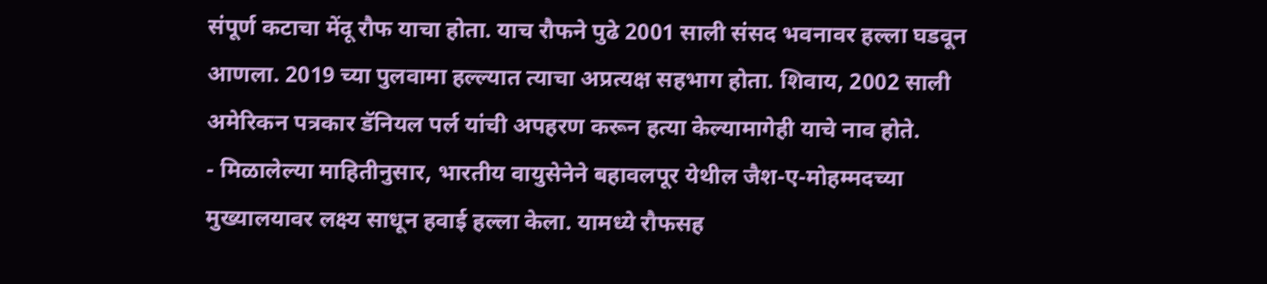संपूर्ण कटाचा मेंदू रौफ याचा होता. याच रौफने पुढे 2001 साली संसद भवनावर हल्ला घडवून आणला. 2019 च्या पुलवामा हल्ल्यात त्याचा अप्रत्यक्ष सहभाग होता. शिवाय, 2002 साली अमेरिकन पत्रकार डॅनियल पर्ल यांची अपहरण करून हत्या केल्यामागेही याचे नाव होते.
- मिळालेल्या माहितीनुसार, भारतीय वायुसेनेने बहावलपूर येथील जैश-ए-मोहम्मदच्या मुख्यालयावर लक्ष्य साधून हवाई हल्ला केला. यामध्ये रौफसह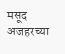मसूद अजहरच्या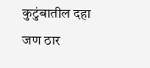कुटुंबातील दहा जण ठार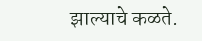झाल्याचे कळते.